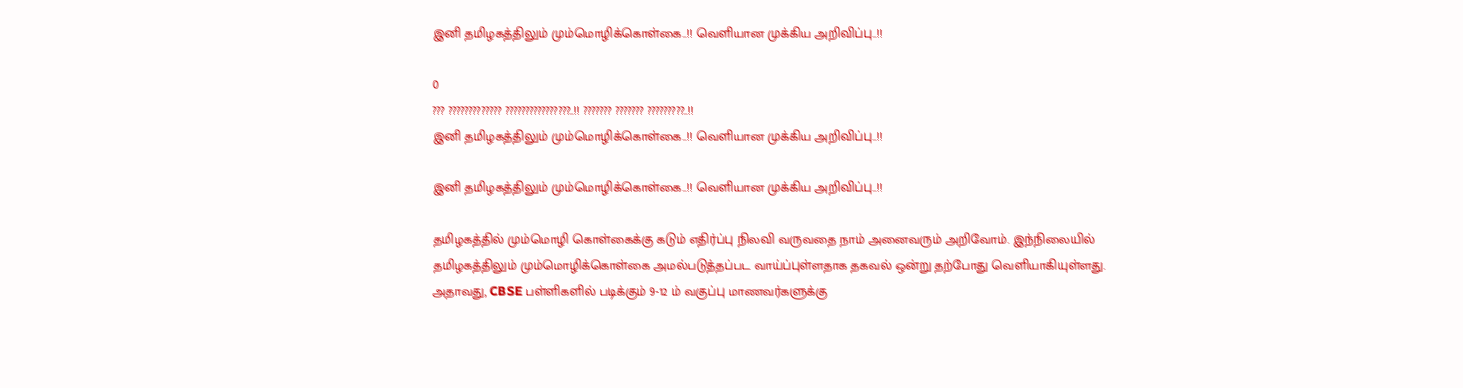இனி தமிழகத்திலும் மும்மொழிக்கொள்கை..!! வெளியான முக்கிய அறிவிப்பு..!!

0
??? ????????????? ????????????????..!! ??????? ??????? ?????????..!!
இனி தமிழகத்திலும் மும்மொழிக்கொள்கை..!! வெளியான முக்கிய அறிவிப்பு..!!

இனி தமிழகத்திலும் மும்மொழிக்கொள்கை..!! வெளியான முக்கிய அறிவிப்பு..!!

தமிழகத்தில் மும்மொழி கொள்கைக்கு கடும் எதிர்ப்பு நிலவி வருவதை நாம் அனைவரும் அறிவோம். இந்நிலையில் தமிழகத்திலும் மும்மொழிக்கொள்கை அமல்படுத்தப்பட வாய்ப்புள்ளதாக தகவல் ஒன்று தற்போது வெளியாகியுள்ளது. அதாவது, CBSE பள்ளிகளில் படிக்கும் 9-12 ம் வகுப்பு மாணவர்களுக்கு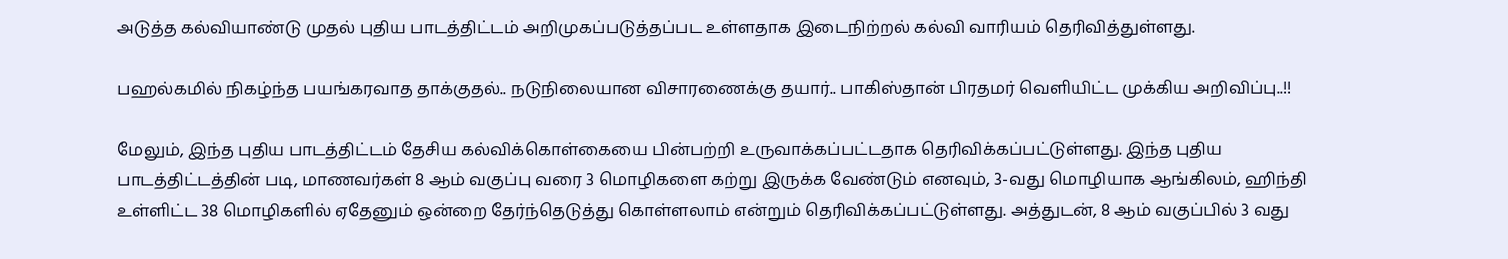அடுத்த கல்வியாண்டு முதல் புதிய பாடத்திட்டம் அறிமுகப்படுத்தப்பட உள்ளதாக இடைநிற்றல் கல்வி வாரியம் தெரிவித்துள்ளது.

பஹல்கமில் நிகழ்ந்த பயங்கரவாத தாக்குதல்.. நடுநிலையான விசாரணைக்கு தயார்.. பாகிஸ்தான் பிரதமர் வெளியிட்ட முக்கிய அறிவிப்பு..!!

மேலும், இந்த புதிய பாடத்திட்டம் தேசிய கல்விக்கொள்கையை பின்பற்றி உருவாக்கப்பட்டதாக தெரிவிக்கப்பட்டுள்ளது. இந்த புதிய பாடத்திட்டத்தின் படி, மாணவர்கள் 8 ஆம் வகுப்பு வரை 3 மொழிகளை கற்று இருக்க வேண்டும் எனவும், 3-வது மொழியாக ஆங்கிலம், ஹிந்தி உள்ளிட்ட 38 மொழிகளில் ஏதேனும் ஒன்றை தேர்ந்தெடுத்து கொள்ளலாம் என்றும் தெரிவிக்கப்பட்டுள்ளது. அத்துடன், 8 ஆம் வகுப்பில் 3 வது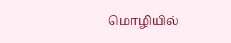மொழியில்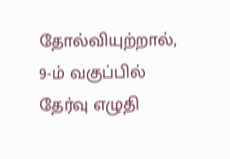தோல்வியுற்றால், 9-ம் வகுப்பில் தேர்வு எழுதி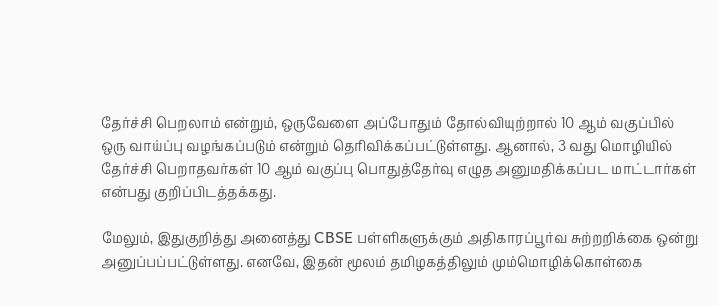தேர்ச்சி பெறலாம் என்றும், ஒருவேளை அப்போதும் தோல்வியுற்றால் 10 ஆம் வகுப்பில் ஒரு வாய்ப்பு வழங்கப்படும் என்றும் தெரிவிக்கப்பட்டுள்ளது. ஆனால், 3 வது மொழியில் தேர்ச்சி பெறாதவர்கள் 10 ஆம் வகுப்பு பொதுத்தேர்வு எழுத அனுமதிக்கப்பட மாட்டார்கள் என்பது குறிப்பிடத்தக்கது.

மேலும், இதுகுறித்து அனைத்து CBSE பள்ளிகளுக்கும் அதிகாரப்பூர்வ சுற்றறிக்கை ஒன்று அனுப்பப்பட்டுள்ளது. எனவே, இதன் மூலம் தமிழகத்திலும் மும்மொழிக்கொள்கை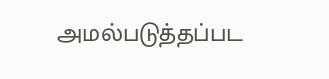அமல்படுத்தப்பட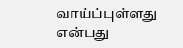வாய்ப்புள்ளது என்பது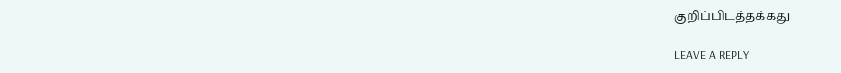குறிப்பிடத்தக்கது

LEAVE A REPLY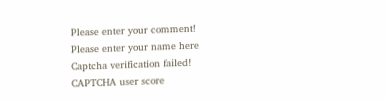Please enter your comment!
Please enter your name here
Captcha verification failed!
CAPTCHA user score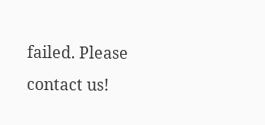failed. Please contact us!